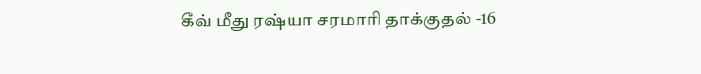கீவ் மீது ரஷ்யா சரமாரி தாக்குதல் -16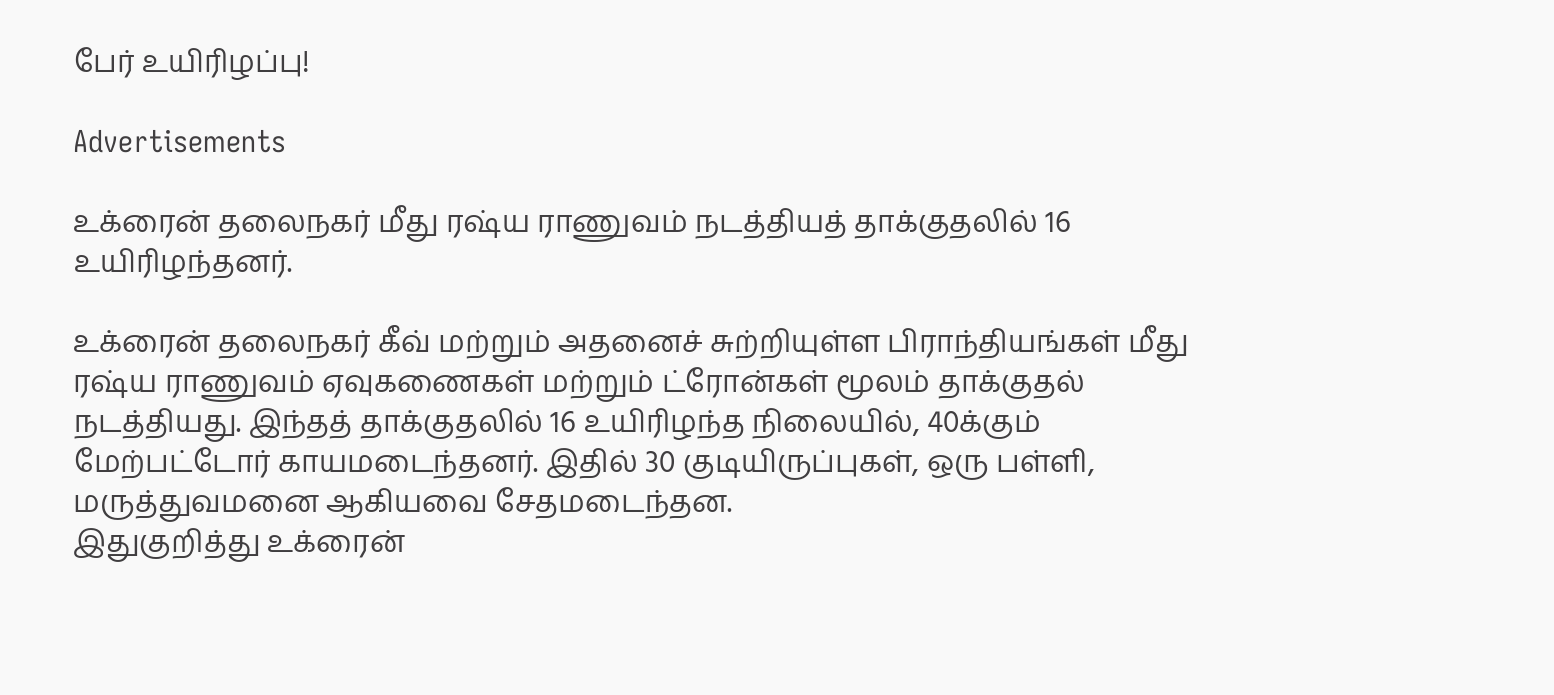பேர் உயிரிழப்பு!

Advertisements

உக்ரைன் தலைநகர் மீது ரஷ்ய ராணுவம் நடத்தியத் தாக்குதலில் 16 உயிரிழந்தனர்.

உக்ரைன் தலைநகர் கீவ் மற்றும் அதனைச் சுற்றியுள்ள பிராந்தியங்கள் மீது ரஷ்ய ராணுவம் ஏவுகணைகள் மற்றும் ட்ரோன்கள் மூலம் தாக்குதல் நடத்தியது. இந்தத் தாக்குதலில் 16 உயிரிழந்த நிலையில், 40க்கும் மேற்பட்டோர் காயமடைந்தனர். இதில் 30 குடியிருப்புகள், ஒரு பள்ளி, மருத்துவமனை ஆகியவை சேதமடைந்தன.
இதுகுறித்து உக்ரைன்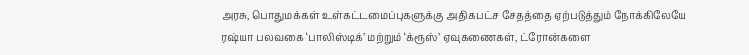அரசு, பொதுமக்கள் உள்கட்டமைப்புகளுக்கு அதிகபட்ச சேதத்தை ஏற்படுத்தும் நோக்கிலேயே ரஷ்யா பலவகை ‘பாலிஸ்டிக்’ மற்றும் ‘க்ரூஸ்’ ஏவுகணைகள், ட்ரோன்களை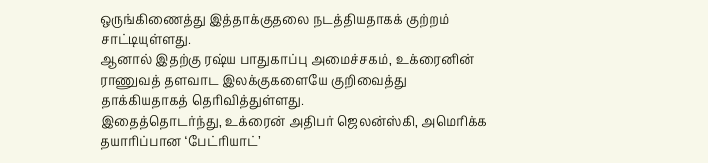ஒருங்கிணைத்து இத்தாக்குதலை நடத்தியதாகக் குற்றம் சாட்டியுள்ளது.
ஆனால் இதற்கு ரஷ்ய பாதுகாப்பு அமைச்சகம், உக்ரைனின் ராணுவத் தளவாட இலக்குகளையே குறிவைத்து தாக்கியதாகத் தெரிவித்துள்ளது.
இதைத்தொடர்ந்து, உக்ரைன் அதிபர் ஜெலன்ஸ்கி, அமெரிக்க தயாரிப்பான ‘பேட்ரியாட்’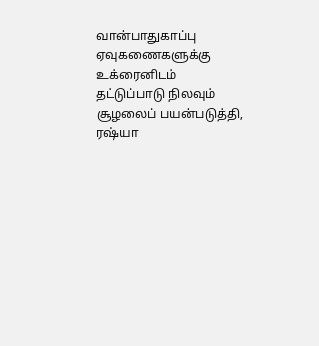வான்பாதுகாப்பு ஏவுகணைகளுக்கு உக்ரைனிடம் தட்டுப்பாடு நிலவும் சூழலைப் பயன்படுத்தி, ரஷ்யா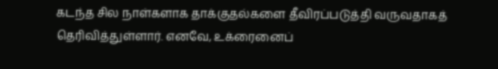கடந்த சில நாள்களாக தாக்குதல்களை தீவிரப்படுத்தி வருவதாகத் தெரிவித்துள்ளார். எனவே, உக்ரைனைப்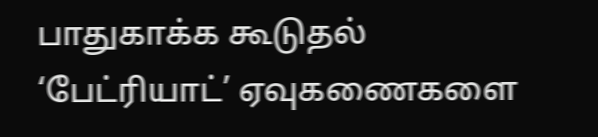பாதுகாக்க கூடுதல் ‘பேட்ரியாட்’ ஏவுகணைகளை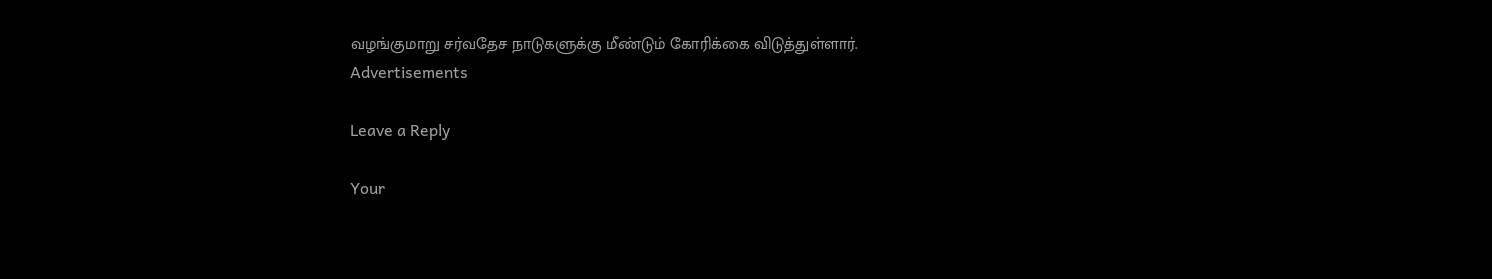வழங்குமாறு சர்வதேச நாடுகளுக்கு மீண்டும் கோரிக்கை விடுத்துள்ளார்.
Advertisements

Leave a Reply

Your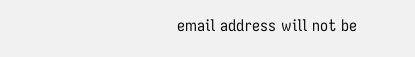email address will not be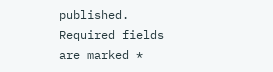published. Required fields are marked *